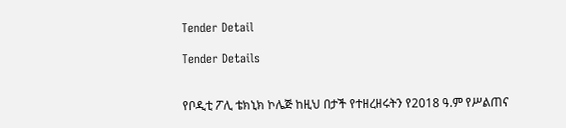Tender Detail

Tender Details


የቦዲቲ ፖሊ ቴክኒክ ኮሌጅ ከዚህ በታች የተዘረዘሩትን የ2018 ዓ.ም የሥልጠና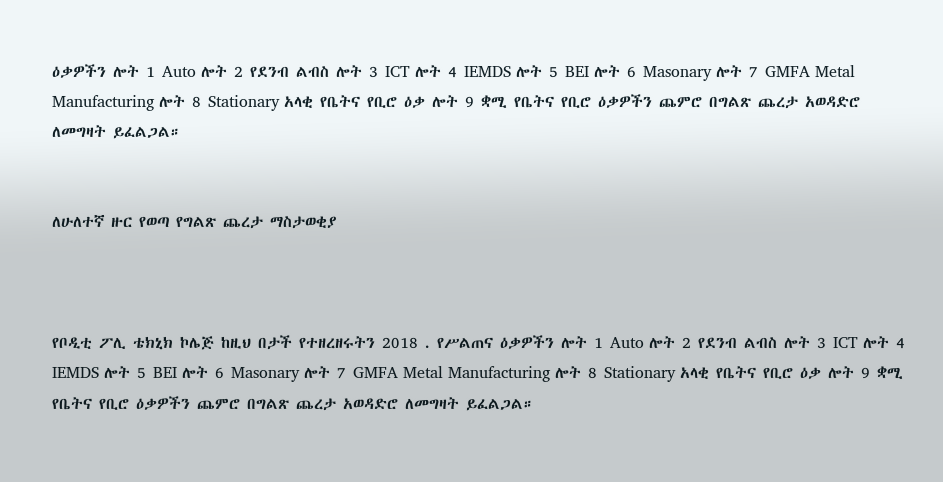ዕቃዎችን ሎት 1 Auto ሎት 2 የደንብ ልብስ ሎት 3 ICT ሎት 4 IEMDS ሎት 5 BEI ሎት 6 Masonary ሎት 7 GMFA Metal Manufacturing ሎት 8 Stationary አላቂ የቤትና የቢሮ ዕቃ ሎት 9 ቋሚ የቤትና የቢሮ ዕቃዎችን ጨምሮ በግልጽ ጨረታ አወዳድሮ ለመግዛት ይፈልጋል።


ለሁለተኛ ዙር የወጣ የግልጽ ጨረታ ማስታወቂያ



የቦዲቲ ፖሊ ቴክኒክ ኮሌጅ ከዚህ በታች የተዘረዘሩትን 2018 . የሥልጠና ዕቃዎችን ሎት 1 Auto ሎት 2 የደንብ ልብስ ሎት 3 ICT ሎት 4 IEMDS ሎት 5 BEI ሎት 6 Masonary ሎት 7 GMFA Metal Manufacturing ሎት 8 Stationary አላቂ የቤትና የቢሮ ዕቃ ሎት 9 ቋሚ የቤትና የቢሮ ዕቃዎችን ጨምሮ በግልጽ ጨረታ አወዳድሮ ለመግዛት ይፈልጋል።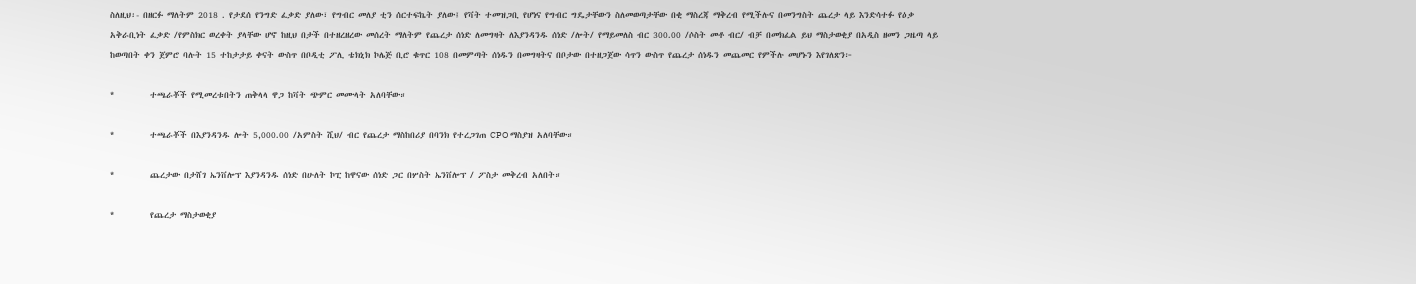ስለዚህ፡- በዘርፉ ማለትም 2018 . የታደሰ የንግድ ፈቃድ ያለው፣ የግብር መለያ ቲን ሰርተፍኬት ያለው፤ የቫት ተመዝጋቢ የሆነና የግብር ግዴታቸውን ስለመወጣታቸው በቂ ማስረጃ ማቅረብ የሚችሉና በመንግስት ጨረታ ላይ እንድሳተፉ የዕቃ አቅራቢነት ፈቃድ /የምስክር ወረቀት ያላቸው ሆኖ ከዚህ በታች በተዘረዘረው መሰረት ማለትም የጨረታ ሰነድ ለመግዛት ለእያንዳንዱ ሰነድ /ሎት/ የማይመለስ ብር 300.00 /ሶስት መቶ ብር/ ብቻ በመክፈል ይህ ማስታወቂያ በአዲስ ዘመን ጋዜጣ ላይ ከወጣበት ቀን ጀምሮ ባሉት 15 ተከታታይ ቀናት ውስጥ በቦዲቲ ፖሊ ቴክኒክ ኮሌጅ ቢሮ ቁጥር 108 በመምጣት ሰነዱን በመግዛትና በቦታው በተዘጋጀው ሳጥን ውስጥ የጨረታ ሰነዱን መጨመር የምችሉ መሆኑን እየገለጽን፦

*         ተጫራቾች የሚመረቱበትን ጠቅላላ ዋጋ ከቫት ጭምር መሙላት አለባቸው።

*         ተጫራቾች በእያንዳንዱ ሎት 5,000.00 /አምስት ሺህ/ ብር የጨረታ ማስከበሪያ በባንክ የተረጋገጠ CPO ማስያዝ አለባቸው።

*         ጨረታው በታሸገ ኤንቨሎፕ እያንዳንዱ ሰነድ በሁለት ኮፒ ከዋናው ሰነድ ጋር በሦስት ኤንቨሎፕ / ፖስታ መቅረብ አለበት።

*         የጨረታ ማስታወቂያ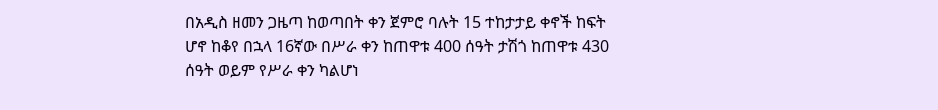በአዲስ ዘመን ጋዜጣ ከወጣበት ቀን ጀምሮ ባሉት 15 ተከታታይ ቀኖች ከፍት ሆኖ ከቆየ በኋላ 16ኛው በሥራ ቀን ከጠዋቱ 400 ሰዓት ታሽጎ ከጠዋቱ 430 ሰዓት ወይም የሥራ ቀን ካልሆነ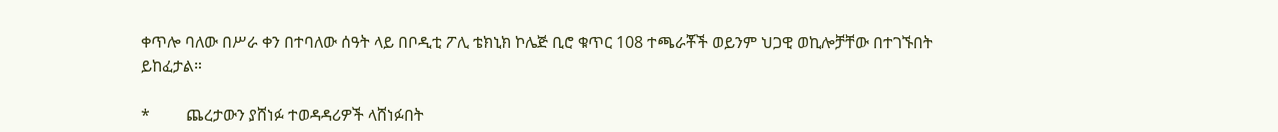ቀጥሎ ባለው በሥራ ቀን በተባለው ሰዓት ላይ በቦዲቲ ፖሊ ቴክኒክ ኮሌጅ ቢሮ ቁጥር 108 ተጫራቾች ወይንም ህጋዊ ወኪሎቻቸው በተገኙበት ይከፈታል።

*         ጨረታውን ያሸነፉ ተወዳዳሪዎች ላሸነፉበት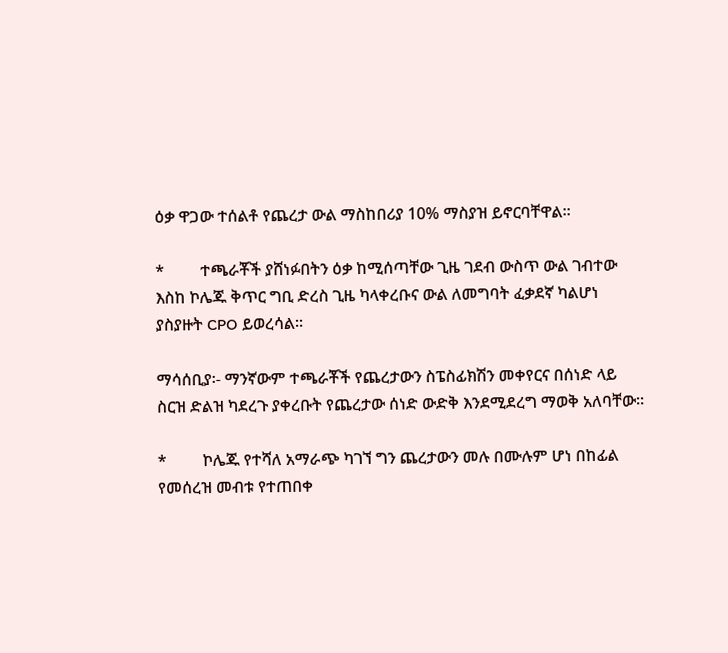ዕቃ ዋጋው ተሰልቶ የጨረታ ውል ማስከበሪያ 10% ማስያዝ ይኖርባቸዋል።

*         ተጫራቾች ያሸነፉበትን ዕቃ ከሚሰጣቸው ጊዜ ገደብ ውስጥ ውል ገብተው እስከ ኮሌጁ ቅጥር ግቢ ድረስ ጊዜ ካላቀረቡና ውል ለመግባት ፈቃደኛ ካልሆነ ያስያዙት CPO ይወረሳል።

ማሳሰቢያ፡- ማንኛውም ተጫራቾች የጨረታውን ስፔስፊክሽን መቀየርና በሰነድ ላይ ስርዝ ድልዝ ካደረጉ ያቀረቡት የጨረታው ሰነድ ውድቅ እንደሚደረግ ማወቅ አለባቸው።

*         ኮሌጁ የተሻለ አማራጭ ካገኘ ግን ጨረታውን መሉ በሙሉም ሆነ በከፊል የመሰረዝ መብቱ የተጠበቀ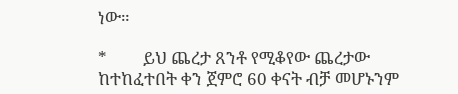ነው።

*         ይህ ጨረታ ጸንቶ የሚቆየው ጨረታው ከተከፈተበት ቀን ጀምሮ 60 ቀናት ብቻ መሆኑንም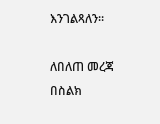እንገልጻለን።

ለበለጠ መረጃ በስልክ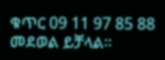ቁጥር 09 11 97 85 88 መደወል ይቻላል።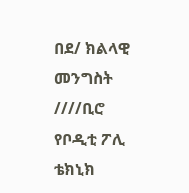በደ/ ክልላዊ መንግስት ////ቢሮ የቦዲቲ ፖሊ ቴክኒክ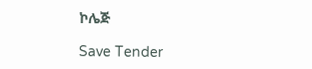ኮሌጅ

Save Tender